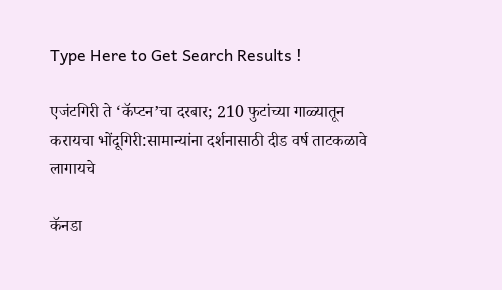Type Here to Get Search Results !

एजंटगिरी ते ‘कॅप्टन’चा दरबार; 210 फुटांच्या गाळ्यातून करायचा भोंदूगिरी:सामान्यांना दर्शनासाठी दीड वर्ष ताटकळावे लागायचे

कॅनडा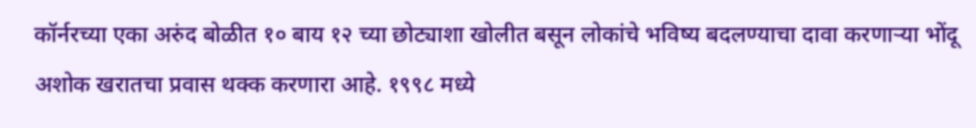कॉर्नरच्या एका अरुंद बोळीत १० बाय १२ च्या छोट्याशा खोलीत बसून लोकांचे भविष्य बदलण्याचा दावा करणाऱ्या भोंदू अशोक खरातचा प्रवास थक्क करणारा आहे. १९९८ मध्ये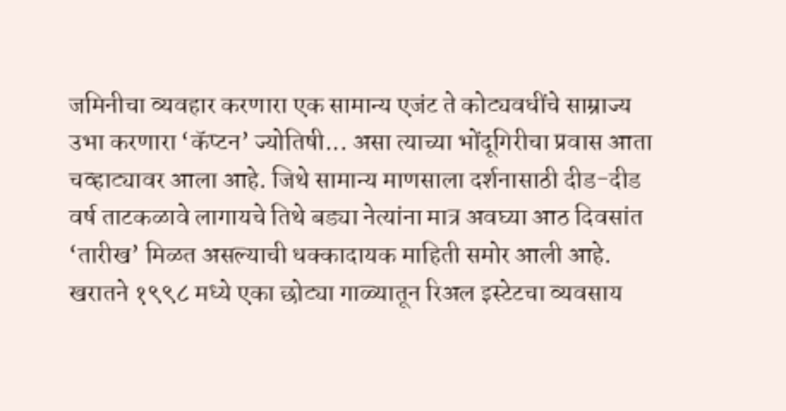जमिनीचा व्यवहार करणारा एक सामान्य एजंट ते कोट्यवधींचे साम्राज्य उभा करणारा ‘कॅप्टन’ ज्योतिषी... असा त्याच्या भोंदूगिरीचा प्रवास आता चव्हाट्यावर आला आहे. जिथे सामान्य माणसाला दर्शनासाठी दीड-दीड वर्ष ताटकळावे लागायचे तिथे बड्या नेत्यांना मात्र अवघ्या आठ दिवसांत ‘तारीख’ मिळत असल्याची धक्कादायक माहिती समोर आली आहे. खरातने १९९८ मध्ये एका छोट्या गाळ्यातून रिअल इस्टेटचा व्यवसाय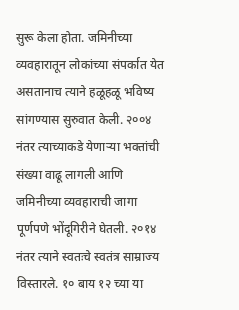सुरू केला होता. जमिनीच्या व्यवहारातून लोकांच्या संपर्कात येत असतानाच त्याने हळूहळू भविष्य सांगण्यास सुरुवात केली. २००४ नंतर त्याच्याकडे येणाऱ्या भक्तांची संख्या वाढू लागली आणि जमिनीच्या व्यवहाराची जागा पूर्णपणे भोंदूगिरीने घेतली. २०१४ नंतर त्याने स्वतःचे स्वतंत्र साम्राज्य विस्तारले. १० बाय १२ च्या या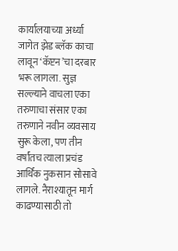कार्यालयाच्या अर्ध्या जागेत झेड ब्लॅक काचा लावून ‘कॅप्टन’चा दरबार भरू लागला. सुज्ञ सल्ल्याने वाचला एका तरुणाचा संसार एका तरुणाने नवीन व्यवसाय सुरू केला, पण तीन वर्षांतच त्याला प्रचंड आर्थिक नुकसान सोसावे लागले. नैराश्यातून मार्ग काढण्यासाठी तो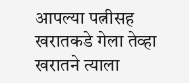आपल्या पत्नीसह खरातकडे गेला तेव्हा खरातने त्याला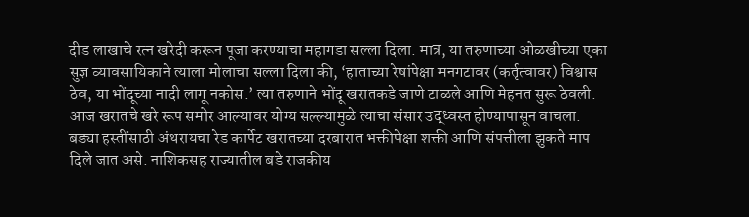दीड लाखाचे रत्न खरेदी करून पूजा करण्याचा महागडा सल्ला दिला. मात्र, या तरुणाच्या ओळखीच्या एका सुज्ञ व्यावसायिकाने त्याला मोलाचा सल्ला दिला की, ‘हाताच्या रेषांपेक्षा मनगटावर (कर्तृत्वावर) विश्वास ठेव, या भोंदूच्या नादी लागू नकोस.’ त्या तरुणाने भोंदू खरातकडे जाणे टाळले आणि मेहनत सुरू ठेवली. आज खरातचे खरे रूप समोर आल्यावर योग्य सल्ल्यामुळे त्याचा संसार उद्ध्वस्त होण्यापासून वाचला. बड्या हस्तींसाठी अंथरायचा रेड कार्पेट खरातच्या दरबारात भक्तीपेक्षा शक्ती आणि संपत्तीला झुकते माप दिले जात असे. नाशिकसह राज्यातील बडे राजकीय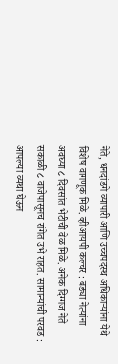नेते, धनदांडगे व्यापारी आणि उच्चपदस्थ अधिकाऱ्यांना येथे विशेष वागणूक मिळे. व्हीआयपी कल्चर : बड्या नेत्यांना अवघ्या ८ दिवसांत भेटीची वेळ मिळे. अनेक दिग्गज नेते सकाळी ८ वाजेपासूनच रांगेत उभे राहत. सामान्यांची परवड : आपल्या व्यथा घेऊन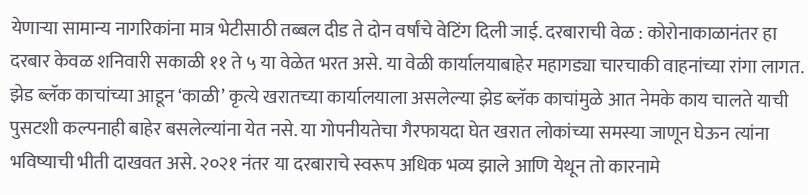येणाऱ्या सामान्य नागरिकांना मात्र भेटीसाठी तब्बल दीड ते दोन वर्षांचे वेटिंग दिली जाई. दरबाराची वेळ : कोरोनाकाळानंतर हा दरबार केवळ शनिवारी सकाळी ११ ते ५ या वेळेत भरत असे. या वेळी कार्यालयाबाहेर महागड्या चारचाकी वाहनांच्या रांगा लागत. झेड ब्लॅक काचांच्या आडून ‘काळी’ कृत्ये खरातच्या कार्यालयाला असलेल्या झेड ब्लॅक काचांमुळे आत नेमके काय चालते याची पुसटशी कल्पनाही बाहेर बसलेल्यांना येत नसे. या गोपनीयतेचा गैरफायदा घेत खरात लोकांच्या समस्या जाणून घेऊन त्यांना भविष्याची भीती दाखवत असे. २०२१ नंतर या दरबाराचे स्वरूप अधिक भव्य झाले आणि येथून तो कारनामे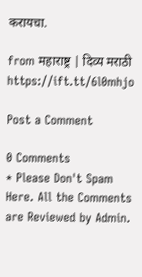करायचा.

from महाराष्ट्र | दिव्य मराठी https://ift.tt/6l0mhjo

Post a Comment

0 Comments
* Please Don't Spam Here. All the Comments are Reviewed by Admin.